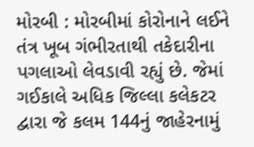મોરબી : મોરબીમાં કોરોનાને લઈને તંત્ર ખૂબ ગંભીરતાથી તકેદારીના પગલાઓ લેવડાવી રહ્યું છે. જેમાં ગઈકાલે અધિક જિલ્લા કલેકટર દ્વારા જે કલમ 144નું જાહેરનામું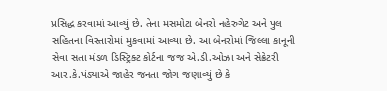પ્રસિદ્ધ કરવામાં આવ્યું છે. તેના મસમોટા બેનરો નહેરુગેટ અને પુલ સહિતના વિસ્તારોમાં મુકવામાં આવ્યા છે. આ બેનરોમાં જિલ્લા કાનૂની સેવા સતા મંડળ ડિસ્ટ્રિક્ટ કોર્ટના જજ એ.ડી.ઓઝા અને સેક્રેટરી આર.કે.પંડ્યાએ જાહેર જનતા જોગ જણાવ્યું છે કે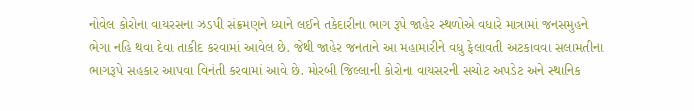નોવેલ કોરોના વાયરસના ઝડપી સંક્રમણને ધ્યાને લઈને તકેદારીના ભાગ રૂપે જાહેર સ્થળોએ વધારે માત્રામાં જનસમુહને ભેગા નહિ થવા દેવા તાકીદ કરવામાં આવેલ છે. જેથી જાહેર જનતાને આ મહામારીને વધુ ફેલાવતી અટકાવવા સલામતીના ભાગરૂપે સહકાર આપવા વિનંતી કરવામાં આવે છે. મોરબી જિલ્લાની કોરોના વાયસરની સચોટ અપડેટ અને સ્થાનિક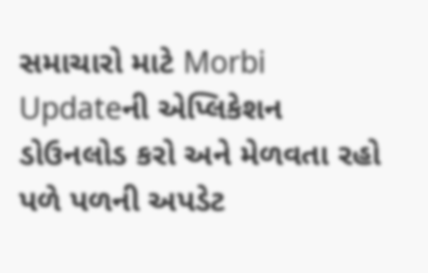સમાચારો માટે Morbi Updateની એપ્લિકેશન ડોઉનલોડ કરો અને મેળવતા રહો પળે પળની અપડેટ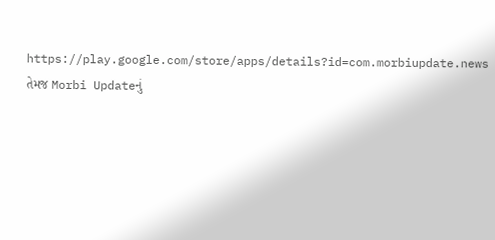https://play.google.com/store/apps/details?id=com.morbiupdate.news તેમજ Morbi Updateનું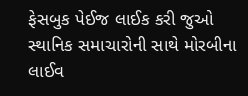ફેસબુક પેઈજ લાઈક કરી જુઓ સ્થાનિક સમાચારોની સાથે મોરબીના લાઈવ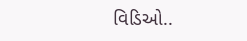વિડિઓ..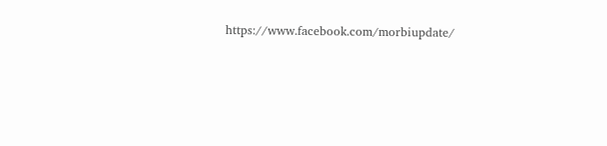https://www.facebook.com/morbiupdate/